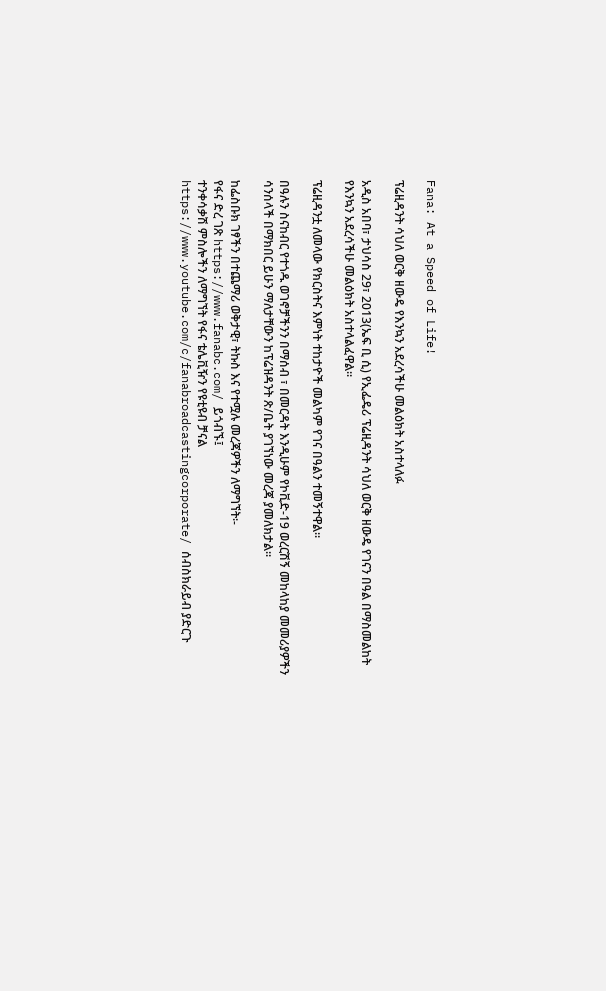Fana: At a Speed of Life!

ፕሬዚዳንት ሳህለ ወርቅ ዘውዴ የእንኳን አደረሳችሁ መልዕክት አስተላለፉ

አዲስ አበባ፣ ታህሳስ 29፣ 2013(ኤፍ ቢ ሲ) የኢፌዴሪ ፕሬዚዳንት ሳህለ ወርቅ ዘውዴ የገናን በዓል በማስመልከት የእንኳን አደረሳችሁ መልዕክት አስተላልፈዋል።

ፕሬዚዳንቷ ለመላው የክርስትና እምነት ተከታዮች መልካም የገና በዓልን ተመኝተዋል።

በዓሉን ስናከብር የተጎዱ ወገኖቻችንን በማሰብ ፣ በመርዳት እንዲሁም የኮቪድ-19 ወረርሽኝ መከላከያ መመሪያዎችን ሳንሰላች በማክበር ይሁን ማለታቸውን ከፕሬዝዳንት ጽ/ቤት ያገኘነው መረጃ ያመለክታል።

ከፌስቡክ ገፃችን በተጨማሪ ወቅታዊ፣ ትኩስ እና የተሟሉ መረጃዎችን ለማግኘት፡-
የፋና ድረ ገጽ https://www.fanabc.com/ ይጎብኙ፤
ተንቀሳቃሽ ምስሎችን ለማግኘት የፋና ቴሌቪዥን የዩቲዩብ ቻናል https://www.youtube.com/c/fanabroadcastingcorporate/ ሰብስክራይብ ያድርጉ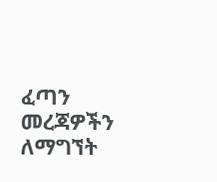ፈጣን መረጃዎችን ለማግኘት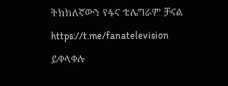ትክክለኛውን የፋና ቴሌግራም ቻናል https://t.me/fanatelevision ይቀላቀሉ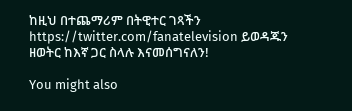ከዚህ በተጨማሪም በትዊተር ገጻችን https://twitter.com/fanatelevision ይወዳጁን
ዘወትር ከእኛ ጋር ስላሉ እናመሰግናለን!

You might also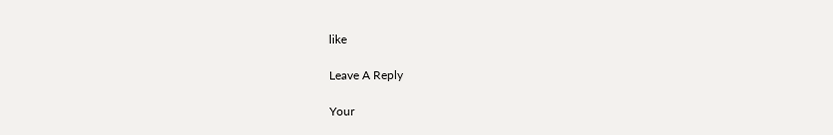like

Leave A Reply

Your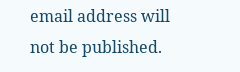email address will not be published.